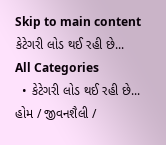Skip to main content
કેટેગરી લોડ થઈ રહી છે...
All Categories
  • કેટેગરી લોડ થઈ રહી છે...
હોમ / જીવનશૈલી /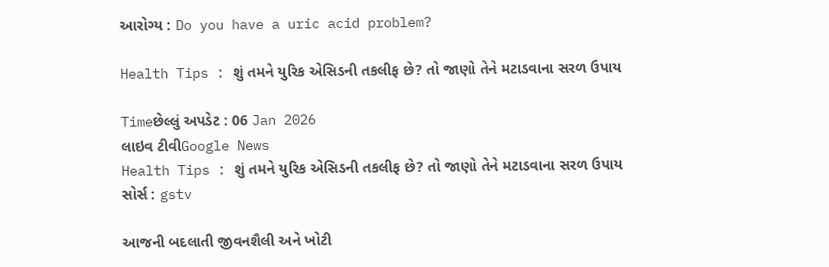આરોગ્ય : Do you have a uric acid problem?

Health Tips : શું તમને યુરિક એસિડની તકલીફ છે? તો જાણો તેને મટાડવાના સરળ ઉપાય

Timeછેલ્લું અપડેટ : 06 Jan 2026
લાઇવ ટીવીGoogle News
Health Tips : શું તમને યુરિક એસિડની તકલીફ છે? તો જાણો તેને મટાડવાના સરળ ઉપાય
સોર્સ : gstv

આજની બદલાતી જીવનશૈલી અને ખોટી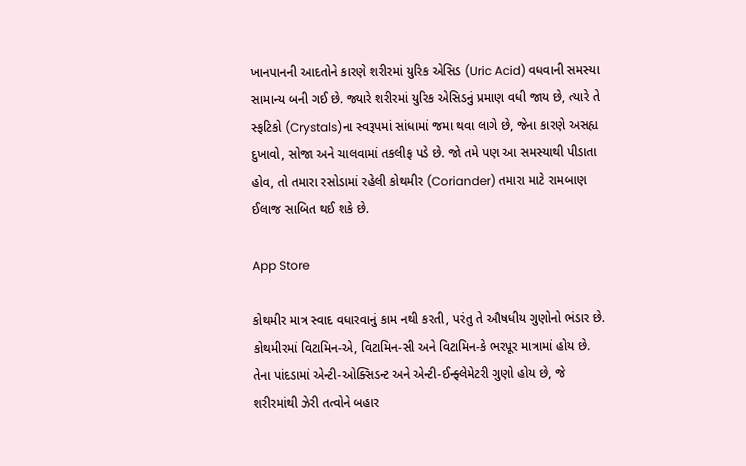ખાનપાનની આદતોને કારણે શરીરમાં યુરિક એસિડ (Uric Acid) વધવાની સમસ્યા સામાન્ય બની ગઈ છે. જ્યારે શરીરમાં યુરિક એસિડનું પ્રમાણ વધી જાય છે, ત્યારે તે સ્ફટિકો (Crystals)ના સ્વરૂપમાં સાંધામાં જમા થવા લાગે છે, જેના કારણે અસહ્ય દુખાવો, સોજા અને ચાલવામાં તકલીફ પડે છે. જો તમે પણ આ સમસ્યાથી પીડાતા હોવ, તો તમારા રસોડામાં રહેલી કોથમીર (Coriander) તમારા માટે રામબાણ ઈલાજ સાબિત થઈ શકે છે.

App Store

કોથમીર માત્ર સ્વાદ વધારવાનું કામ નથી કરતી, પરંતુ તે ઔષધીય ગુણોનો ભંડાર છે. કોથમીરમાં વિટામિન-એ, વિટામિન-સી અને વિટામિન-કે ભરપૂર માત્રામાં હોય છે. તેના પાંદડામાં એન્ટી-ઓક્સિડન્ટ અને એન્ટી-ઈન્ફ્લેમેટરી ગુણો હોય છે, જે શરીરમાંથી ઝેરી તત્વોને બહાર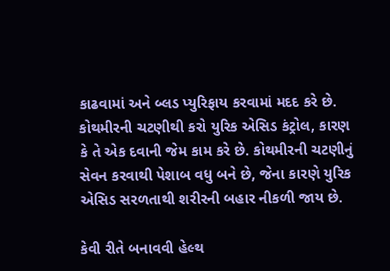કાઢવામાં અને બ્લડ પ્યુરિફાય કરવામાં મદદ કરે છે. કોથમીરની ચટણીથી કરો યુરિક એસિડ કંટ્રોલ, કારણ કે તે એક દવાની જેમ કામ કરે છે. કોથમીરની ચટણીનું સેવન કરવાથી પેશાબ વધુ બને છે, જેના કારણે યુરિક એસિડ સરળતાથી શરીરની બહાર નીકળી જાય છે.

કેવી રીતે બનાવવી હેલ્થ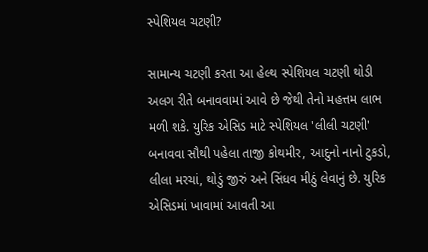સ્પેશિયલ ચટણી?

સામાન્ય ચટણી કરતા આ હેલ્થ સ્પેશિયલ ચટણી થોડી અલગ રીતે બનાવવામાં આવે છે જેથી તેનો મહત્તમ લાભ મળી શકે. યુરિક એસિડ માટે સ્પેશિયલ 'લીલી ચટણી' બનાવવા સૌથી પહેલા તાજી કોથમીર, આદુનો નાનો ટુકડો, લીલા મરચાં, થોડું જીરું અને સિંધવ મીઠું લેવાનું છે. યુરિક એસિડમાં ખાવામાં આવતી આ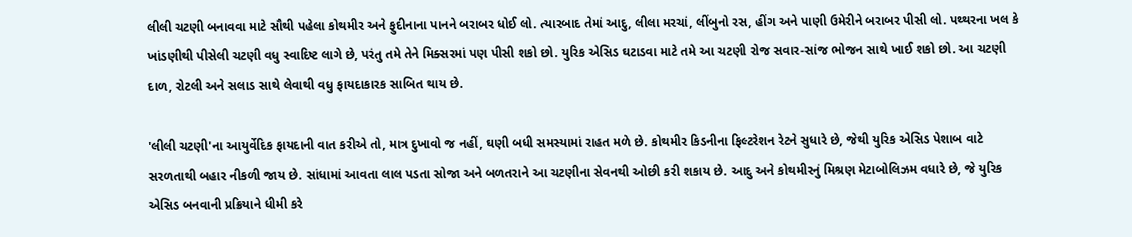લીલી ચટણી બનાવવા માટે સૌથી પહેલા કોથમીર અને ફુદીનાના પાનને બરાબર ધોઈ લો. ત્યારબાદ તેમાં આદુ, લીલા મરચાં, લીંબુનો રસ, હીંગ અને પાણી ઉમેરીને બરાબર પીસી લો. પથ્થરના ખલ કે ખાંડણીથી પીસેલી ચટણી વધુ સ્વાદિષ્ટ લાગે છે, પરંતુ તમે તેને મિક્સરમાં પણ પીસી શકો છો. યુરિક એસિડ ઘટાડવા માટે તમે આ ચટણી રોજ સવાર-સાંજ ભોજન સાથે ખાઈ શકો છો. આ ચટણી દાળ, રોટલી અને સલાડ સાથે લેવાથી વધુ ફાયદાકારક સાબિત થાય છે.

'લીલી ચટણી'ના આયુર્વેદિક ફાયદાની વાત કરીએ તો, માત્ર દુખાવો જ નહીં, ઘણી બધી સમસ્યામાં રાહત મળે છે. કોથમીર કિડનીના ફિલ્ટરેશન રેટને સુધારે છે, જેથી યુરિક એસિડ પેશાબ વાટે સરળતાથી બહાર નીકળી જાય છે. સાંધામાં આવતા લાલ પડતા સોજા અને બળતરાને આ ચટણીના સેવનથી ઓછી કરી શકાય છે. આદુ અને કોથમીરનું મિશ્રણ મેટાબોલિઝમ વધારે છે, જે યુરિક એસિડ બનવાની પ્રક્રિયાને ધીમી કરે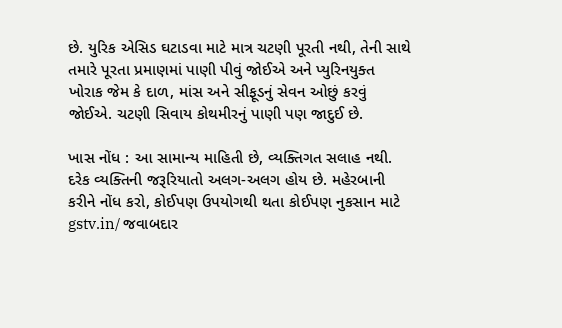છે. યુરિક એસિડ ઘટાડવા માટે માત્ર ચટણી પૂરતી નથી, તેની સાથે તમારે પૂરતા પ્રમાણમાં પાણી પીવું જોઈએ અને પ્યુરિનયુક્ત ખોરાક જેમ કે દાળ, માંસ અને સીફૂડનું સેવન ઓછું કરવું જોઈએ. ચટણી સિવાય કોથમીરનું પાણી પણ જાદુઈ છે.

ખાસ નોંધ : આ સામાન્ય માહિતી છે, વ્યક્તિગત સલાહ નથી. દરેક વ્યક્તિની જરૂરિયાતો અલગ-અલગ હોય છે. મહેરબાની કરીને નોંધ કરો, કોઈપણ ઉપયોગથી થતા કોઈપણ નુકસાન માટે gstv.in/ જવાબદાર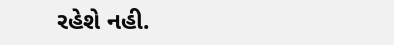રહેશે નહી.